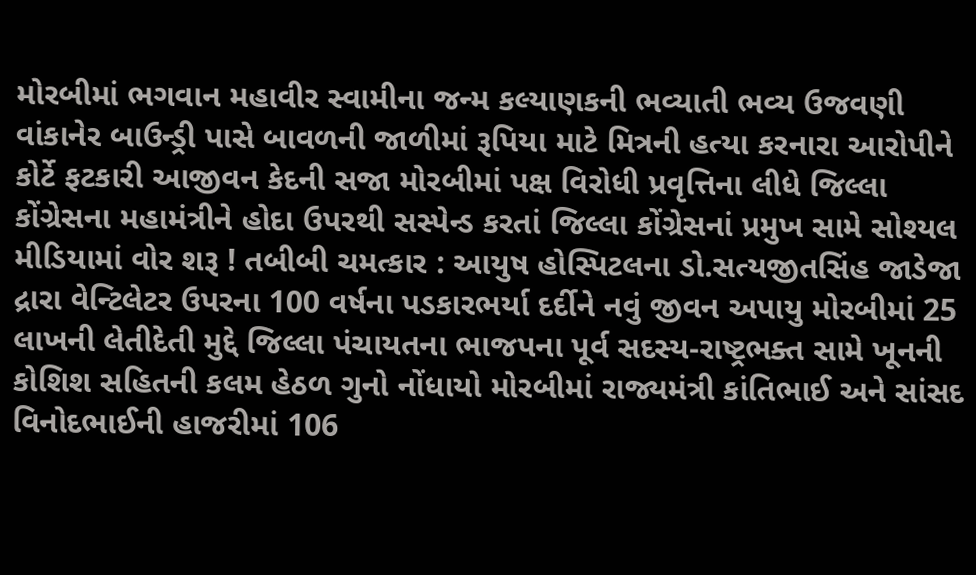મોરબીમાં ભગવાન મહાવીર સ્વામીના જન્મ કલ્યાણકની ભવ્યાતી ભવ્ય ઉજવણી વાંકાનેર બાઉન્ડ્રી પાસે બાવળની જાળીમાં રૂપિયા માટે મિત્રની હત્યા કરનારા આરોપીને કોર્ટે ફટકારી આજીવન કેદની સજા મોરબીમાં પક્ષ વિરોધી પ્રવૃત્તિના લીધે જિલ્લા કોંગ્રેસના મહામંત્રીને હોદા ઉપરથી સસ્પેન્ડ કરતાં જિલ્લા કોંગ્રેસનાં પ્રમુખ સામે સોશ્યલ મીડિયામાં વોર શરૂ ! તબીબી ચમત્કાર : આયુષ હોસ્પિટલના ડો.સત્યજીતસિંહ જાડેજા દ્રારા વેન્ટિલેટર ઉપરના 100 વર્ષના પડકારભર્યા દર્દીને નવું જીવન અપાયુ મોરબીમાં 25 લાખની લેતીદેતી મુદ્દે જિલ્લા પંચાયતના ભાજપના પૂર્વ સદસ્ય-રાષ્ટ્રભક્ત સામે ખૂનની કોશિશ સહિતની કલમ હેઠળ ગુનો નોંધાયો મોરબીમાં રાજ્યમંત્રી કાંતિભાઈ અને સાંસદ વિનોદભાઈની હાજરીમાં 106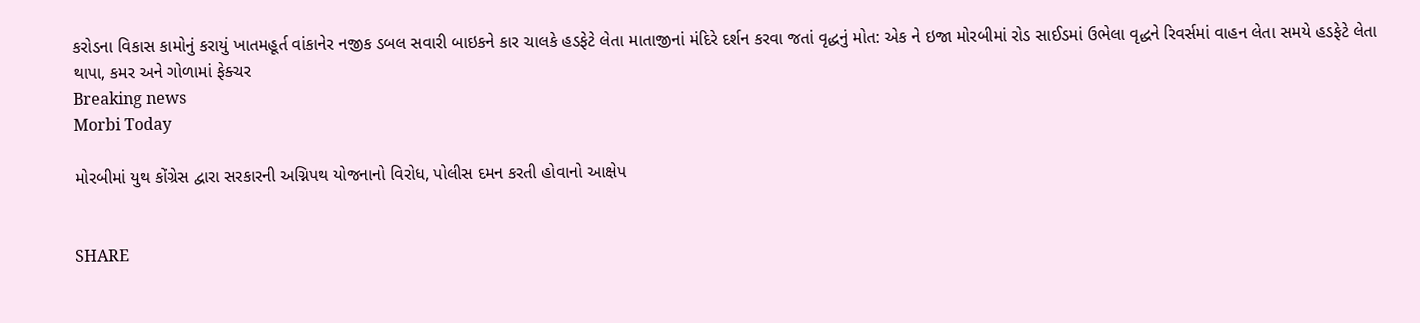કરોડના વિકાસ કામોનું કરાયું ખાતમહૂર્ત વાંકાનેર નજીક ડબલ સવારી બાઇકને કાર ચાલકે હડફેટે લેતા માતાજીનાં મંદિરે દર્શન કરવા જતાં વૃદ્ધનું મોત: એક ને ઇજા મોરબીમાં રોડ સાઈડમાં ઉભેલા વૃદ્ધને રિવર્સમાં વાહન લેતા સમયે હડફેટે લેતા થાપા, કમર અને ગોળામાં ફેક્ચર
Breaking news
Morbi Today

મોરબીમાં યુથ કોંગ્રેસ દ્વારા સરકારની અગ્નિપથ યોજનાનો વિરોધ, પોલીસ દમન કરતી હોવાનો આક્ષેપ


SHARE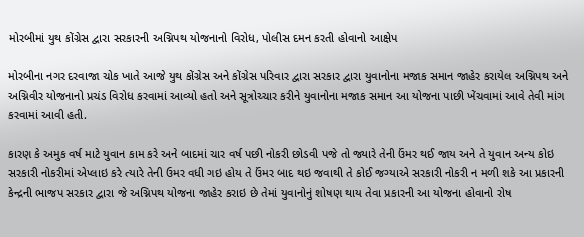મોરબીમાં યુથ કોંગ્રેસ દ્વારા સરકારની અગ્નિપથ યોજનાનો વિરોધ, પોલીસ દમન કરતી હોવાનો આક્ષેપ

મોરબીના નગર દરવાજા ચોક ખાતે આજે યુથ કોંગ્રેસ અને કોંગ્રેસ પરિવાર દ્વારા સરકાર દ્વારા યુવાનોના મજાક સમાન જાહેર કરાયેલ અગ્નિપથ અને અગ્નિવીર યોજનાનો પ્રચંડ વિરોધ કરવામાં આવ્યો હતો અને સૂત્રોચ્ચાર કરીને યુવાનોના મજાક સમાન આ યોજના પાછી ખેંચવામાં આવે તેવી માંગ કરવામાં આવી હતી.

કારણ કે અમુક વર્ષ માટે યુવાન કામ કરે અને બાદમાં ચાર વર્ષ પછી નોકરી છોડવી પજે તો જ્યારે તેની ઉંમર થઈ જાય અને તે યુવાન અન્ય કોઇ સરકારી નોકરીમાં એપ્લાઇ કરે ત્યારે તેની ઉમર વધી ગઇ હોય તે ઉંમર બાદ થઇ જવાથી તે કોઈ જગ્યાએ સરકારી નોકરી ન મળી શકે આ પ્રકારની કેન્દ્રની ભાજપ સરકાર દ્વારા જે અગ્નિપથ યોજના જાહેર કરાઇ છે તેમાં યુવાનોનું શોષણ થાય તેવા પ્રકારની આ યોજના હોવાનો રોષ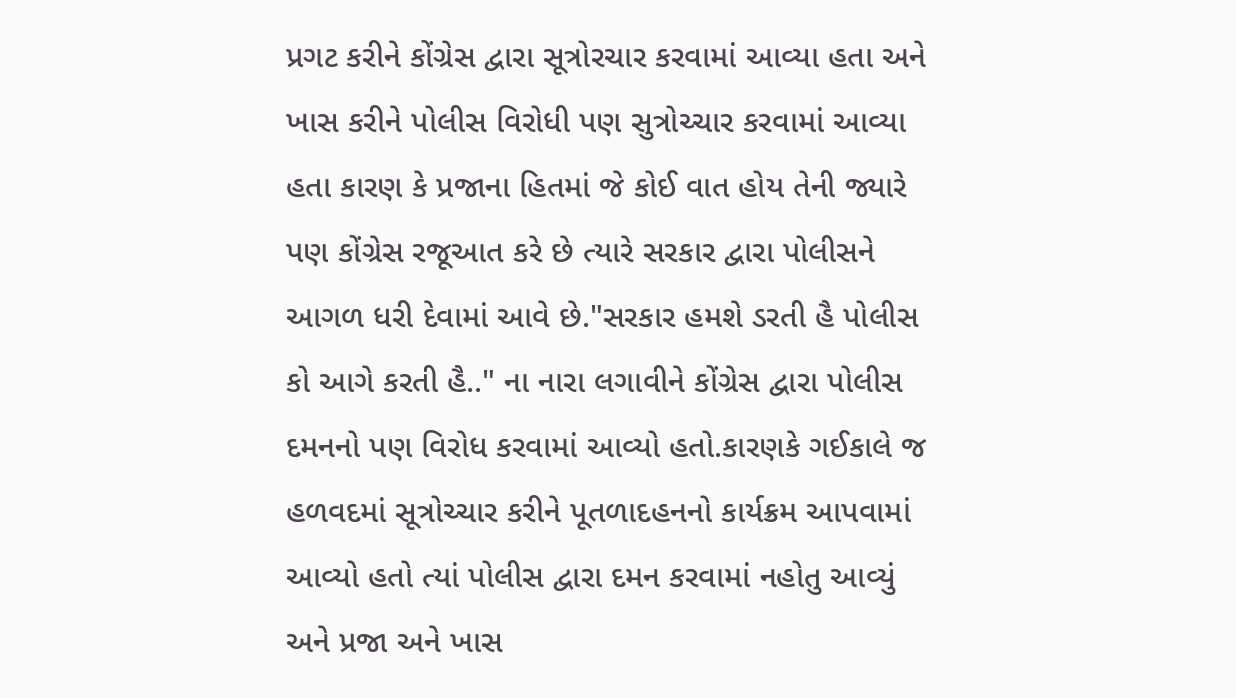પ્રગટ કરીને કોંગ્રેસ દ્વારા સૂત્રોરચાર કરવામાં આવ્યા હતા અને ખાસ કરીને પોલીસ વિરોધી પણ સુત્રોચ્ચાર કરવામાં આવ્યા હતા કારણ કે પ્રજાના હિતમાં જે કોઈ વાત હોય તેની જ્યારે પણ કોંગ્રેસ રજૂઆત કરે છે ત્યારે સરકાર દ્વારા પોલીસને આગળ ધરી દેવામાં આવે છે."સરકાર હમશે ડરતી હૈ પોલીસ કો આગે કરતી હૈ.." ના નારા લગાવીને કોંગ્રેસ દ્વારા પોલીસ દમનનો પણ વિરોધ કરવામાં આવ્યો હતો.કારણકે ગઈકાલે જ હળવદમાં સૂત્રોચ્ચાર કરીને પૂતળાદહનનો કાર્યક્રમ આપવામાં આવ્યો હતો ત્યાં પોલીસ દ્વારા દમન કરવામાં નહોતુ આવ્યું અને પ્રજા અને ખાસ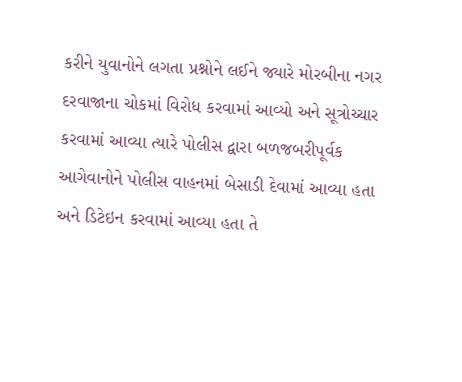કરીને યુવાનોને લગતા પ્રશ્નોને લઈને જ્યારે મોરબીના નગર દરવાજાના ચોકમાં વિરોધ કરવામાં આવ્યો અને સૂત્રોચ્ચાર કરવામાં આવ્યા ત્યારે પોલીસ દ્વારા બળજબરીપૂર્વક આગેવાનોને પોલીસ વાહનમાં બેસાડી દેવામાં આવ્યા હતા અને ડિટેઇન કરવામાં આવ્યા હતા તે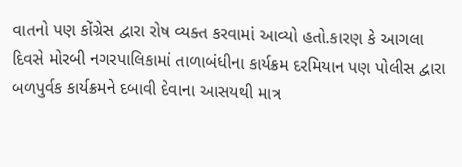વાતનો પણ કોંગ્રેસ દ્વારા રોષ વ્યક્ત કરવામાં આવ્યો હતો.કારણ કે આગલા દિવસે મોરબી નગરપાલિકામાં તાળાબંધીના કાર્યક્રમ દરમિયાન પણ પોલીસ દ્વારા બળપુર્વક કાર્યક્રમને દબાવી દેવાના આસયથી માત્ર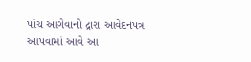પાંચ આગેવાનો દ્રારા આવેદનપત્ર આપવામાં આવે આ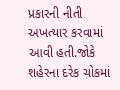પ્રકારની નીતી અખત્યાર કરવામાં આવી હતી.જોકે શહેરના દરેક ચોકમાં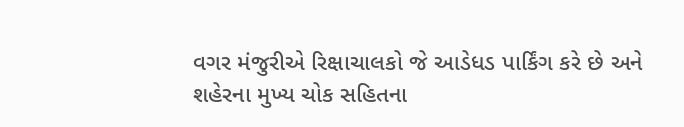વગર મંજુરીએ રિક્ષાચાલકો જે આડેધડ પાર્કિંગ કરે છે અને શહેરના મુખ્ય ચોક સહિતના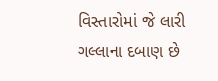વિસ્તારોમાં જે લારી ગલ્લાના દબાણ છે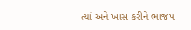ત્યાં અને ખાસ કરીને ભાજપ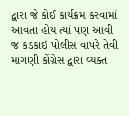દ્વારા જે કોઈ કાર્યક્રમ કરવામાં આવતા હોય ત્યાં પણ આવી જ કડકાઇ પોલીસ વાપરે તેવી માગણી કોંગ્રેસ દ્વારા વ્યક્ત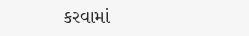કરવામાં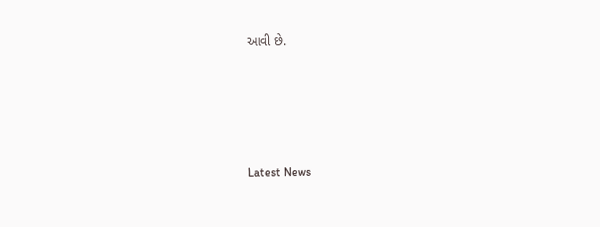આવી છે.






Latest News